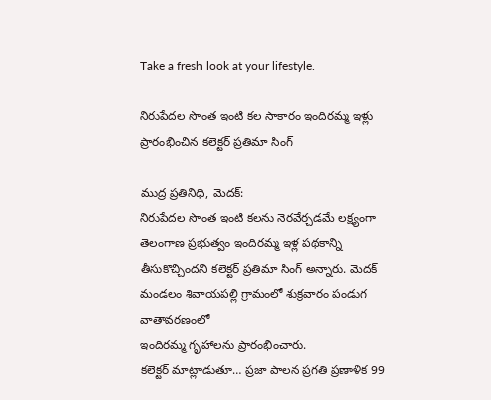Take a fresh look at your lifestyle.

నిరుపేదల సొంత ఇంటి కల సాకారం ఇందిరమ్మ ఇళ్లు ప్రారంభించిన కలెక్టర్ ప్రతిమా సింగ్

ముద్ర ప్రతినిధి, మెదక్:
నిరుపేదల సొంత ఇంటి కలను నెరవేర్చడమే లక్ష్యంగా తెలంగాణ ప్రభుత్వం ఇందిరమ్మ ఇళ్ల పథకాన్ని తీసుకొచ్చిందని కలెక్టర్ ప్రతిమా సింగ్ అన్నారు. మెదక్ మండలం శివాయపల్లి గ్రామంలో శుక్రవారం పండుగ వాతావరణంలో
ఇందిరమ్మ గృహాలను ప్రారంభించారు.
కలెక్టర్ మాట్లాడుతూ… ప్రజా పాలన ప్రగతి ప్రణాళిక 99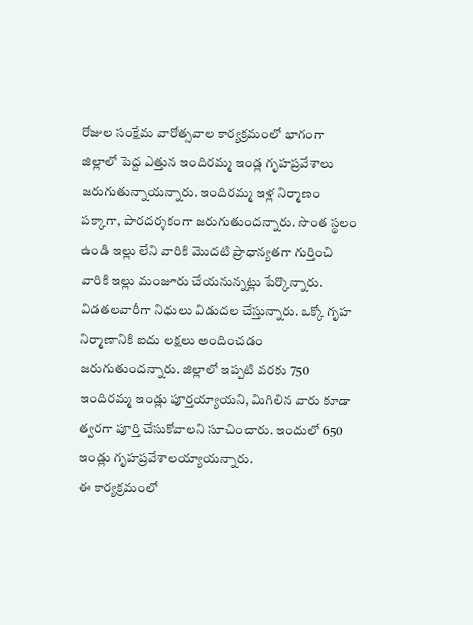రోజుల సంక్షేమ వారోత్సవాల కార్యక్రమంలో భాగంగా జిల్లాలో పెద్ద ఎత్తున ఇందిరమ్మ ఇండ్ల గృహప్రవేశాలు జరుగుతున్నాయన్నారు. ఇందిరమ్మ ఇళ్ల నిర్మాణం పక్కాగా, పారదర్శకంగా జరుగుతుందన్నారు. సొంత స్థలం ఉండి ఇల్లు లేని వారికి మొదటి ప్రాధాన్యతగా గుర్తించి వారికి ఇల్లు మంజూరు చేయనున్నట్లు పేర్కొన్నారు.
విడతలవారీగా నిధులు విడుదల చేస్తున్నారు. ఒక్కో గృహ నిర్మాణానికి ఐదు లక్షలు అందించడం జరుగుతుందన్నారు. జిల్లాలో ఇప్పటి వరకు 750 ఇందిరమ్మ ఇండ్లు పూర్తయ్యాయని, మిగిలిన వారు కూడా త్వరగా పూర్తి చేసుకోవాలని సూచించారు. ఇందులో 650 ఇండ్లు గృహప్రవేశాలయ్యాయన్నారు.
ఈ కార్యక్రమంలో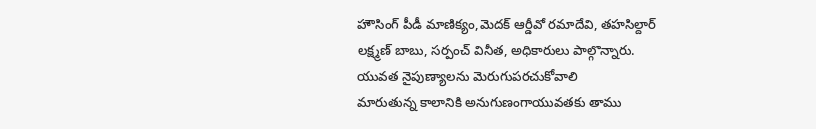హౌసింగ్ పీడీ మాణిక్యం,మెదక్ ఆర్డీవో రమాదేవి, తహసిల్దార్ లక్ష్మణ్ బాబు, సర్పంచ్ వినీత, అధికారులు పాల్గొన్నారు.
యువత నైపుణ్యాలను మెరుగుపరచుకోవాలి
మారుతున్న కాలానికి అనుగుణంగాయువతకు తాము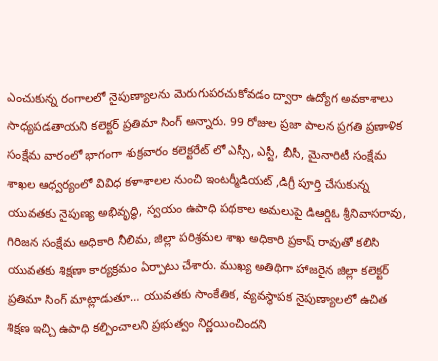ఎంచుకున్న రంగాలలో నైపుణ్యాలను మెరుగుపరచుకోవడం ద్వారా ఉద్యోగ అవకాశాలు సాధ్యపడతాయని కలెక్టర్ ప్రతిమా సింగ్ అన్నారు. 99 రోజుల ప్రజా పాలన ప్రగతి ప్రణాళిక సంక్షేమ వారంలో భాగంగా శుక్రవారం కలెక్టరేట్ లో ఎస్సీ, ఎస్టీ, బీసీ, మైనారిటీ సంక్షేమ శాఖల ఆధ్వర్యంలో వివిధ కళాశాలల నుంచి ఇంటర్మీడియట్ ,డిగ్రీ పూర్తి చేసుకున్న యువతకు నైపుణ్య అభివృద్ధి, స్వయం ఉపాధి పథకాల అమలుపై డిఆర్డిఓ శ్రీనివాసరావు, గిరిజన సంక్షేమ అధికారి నీలిమ, జిల్లా పరిశ్రమల శాఖ అధికారి ప్రకాష్ రావుతో కలిసి యువతకు శిక్షణా కార్యక్రమం ఏర్పాటు చేశారు. ముఖ్య అతిథిగా హాజరైన జిల్లా కలెక్టర్ ప్రతిమా సింగ్ మాట్లాడుతూ… యువతకు సాంకేతిక, వ్యవస్థాపక నైపుణ్యాలలో ఉచిత శిక్షణ ఇచ్చి ఉపాధి కల్పించాలని ప్రభుత్వం నిర్ణయించిందని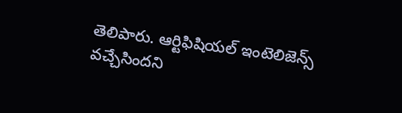తెలిపారు. ఆర్టిఫిషియల్ ఇంటెలిజెన్స్ వచ్చేసిందని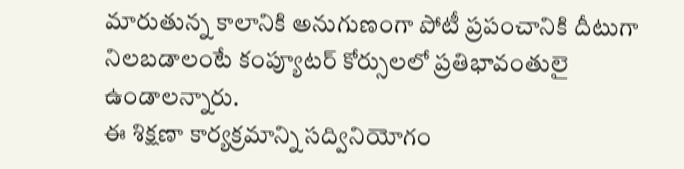మారుతున్న కాలానికి అనుగుణంగా పోటీ ప్రపంచానికి దీటుగా నిలబడాలంటే కంప్యూటర్ కోర్సులలో ప్రతిభావంతులై ఉండాలన్నారు.
ఈ శిక్షణా కార్యక్రమాన్ని సద్వినియోగం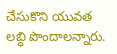చేసుకొని యువత లబ్ధి పొందాలన్నారు.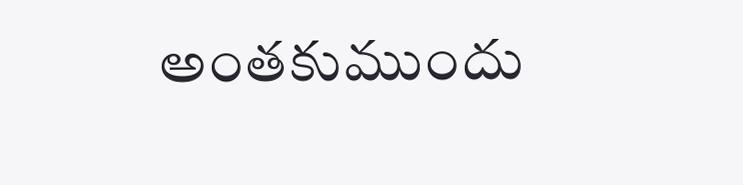అంతకుముందు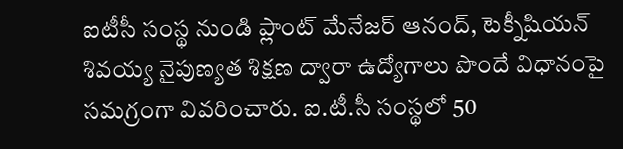ఐటీసీ సంస్థ నుండి ప్లాంట్ మేనేజర్ ఆనంద్, టెక్నీషియన్ శివయ్య నైపుణ్యత శిక్షణ ద్వారా ఉద్యోగాలు పొందే విధానంపై సమగ్రంగా వివరించారు. ఐ.టీ.సీ సంస్థలో 50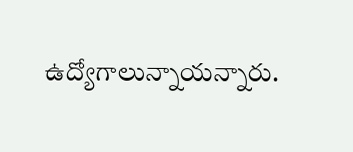ఉద్యోగాలున్నాయన్నారు.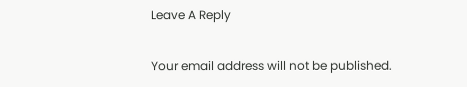Leave A Reply

Your email address will not be published.